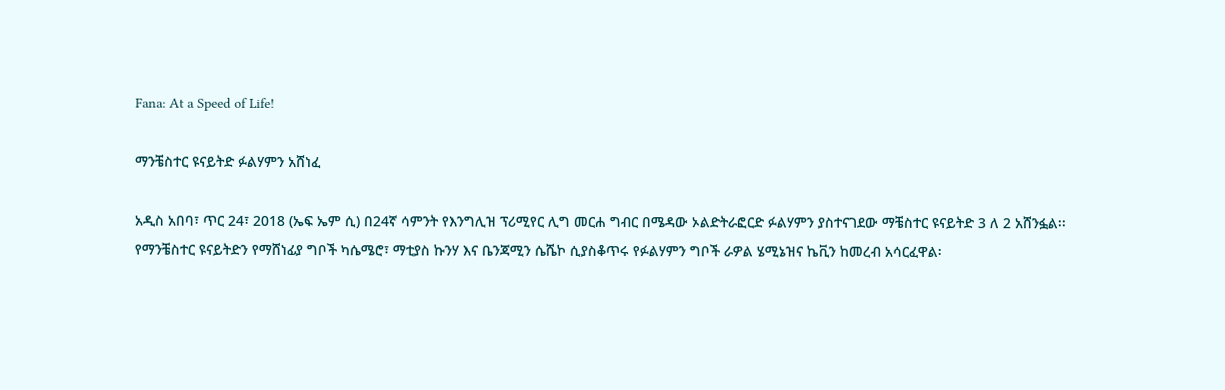Fana: At a Speed of Life!

ማንቼስተር ዩናይትድ ፉልሃምን አሸነፈ

አዲስ አበባ፣ ጥር 24፣ 2018 (ኤፍ ኤም ሲ) በ24ኛ ሳምንት የእንግሊዝ ፕሪሚየር ሊግ መርሐ ግብር በሜዳው ኦልድትራፎርድ ፉልሃምን ያስተናገደው ማቼስተር ዩናይትድ 3 ለ 2 አሸንፏል፡፡
የማንቼስተር ዩናይትድን የማሸነፊያ ግቦች ካሴሜሮ፣ ማቲያስ ኩንሃ እና ቤንጃሚን ሴሼኮ ሲያስቆጥሩ የፉልሃምን ግቦች ራዎል ሄሚኔዝና ኬቪን ከመረብ አሳርፈዋል፡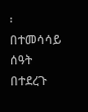፡
በተመሳሳይ ሰዓት በተደረጉ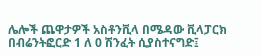ሌሎች ጨዋታዎች አስቶንቪላ በሜዳው ቪላፓርክ በብሬንትፎርድ 1 ለ 0 ሽንፈት ሲያስተናግድ፤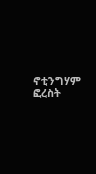ኖቲንግሃም ፎረስት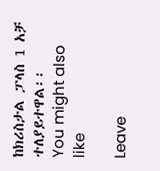ከክሪስታል ፓላስ 1 አቻ ተለያይተዋል፡፡
You might also like

Leave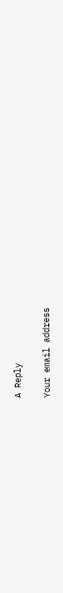A Reply

Your email address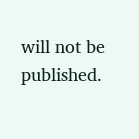will not be published.